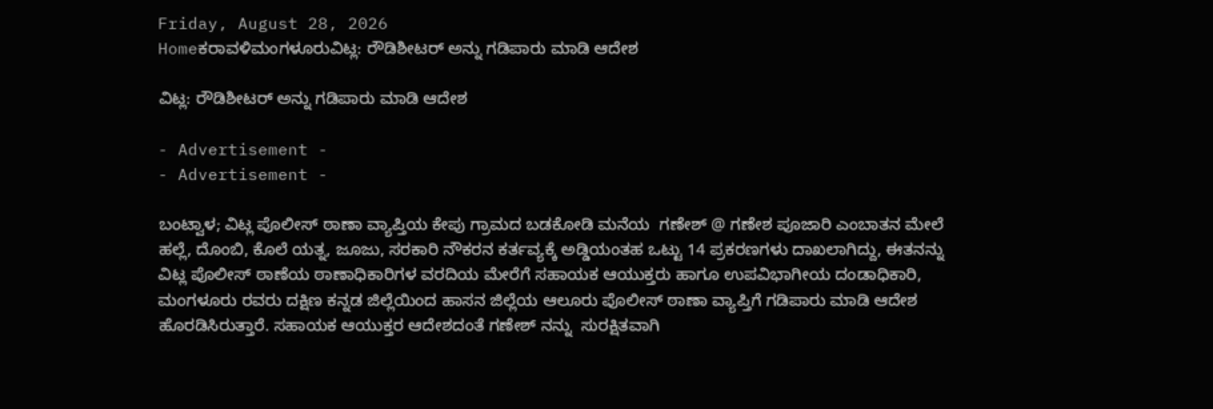Friday, August 28, 2026
Homeಕರಾವಳಿಮಂಗಳೂರುವಿಟ್ಲ: ರೌಡಿಶೀಟರ್ ಅನ್ನು ಗಡಿಪಾರು ಮಾಡಿ ಆದೇಶ

ವಿಟ್ಲ: ರೌಡಿಶೀಟರ್ ಅನ್ನು ಗಡಿಪಾರು ಮಾಡಿ ಆದೇಶ

- Advertisement -
- Advertisement -

ಬಂಟ್ವಾಳ; ವಿಟ್ಲ ಪೊಲೀಸ್ ಠಾಣಾ ವ್ಯಾಪ್ತಿಯ ಕೇಪು ಗ್ರಾಮದ ಬಡಕೋಡಿ ಮನೆಯ  ಗಣೇಶ್ @ ಗಣೇಶ ಪೂಜಾರಿ ಎಂಬಾತನ ಮೇಲೆ ಹಲ್ಲೆ, ದೊಂಬಿ, ಕೊಲೆ ಯತ್ನ, ಜೂಜು, ಸರಕಾರಿ ನೌಕರನ ಕರ್ತವ್ಯಕ್ಕೆ ಅಡ್ಡಿಯಂತಹ ಒಟ್ಟು 14 ಪ್ರಕರಣಗಳು ದಾಖಲಾಗಿದ್ದು, ಈತನನ್ನು ವಿಟ್ಲ ಪೊಲೀಸ್ ಠಾಣೆಯ ಠಾಣಾಧಿಕಾರಿಗಳ ವರದಿಯ ಮೇರೆಗೆ ಸಹಾಯಕ ಆಯುಕ್ತರು ಹಾಗೂ ಉಪವಿಭಾಗೀಯ ದಂಡಾಧಿಕಾರಿ, ಮಂಗಳೂರು ರವರು ದಕ್ಷಿಣ ಕನ್ನಡ ಜಿಲ್ಲೆಯಿಂದ ಹಾಸನ ಜಿಲ್ಲೆಯ ಆಲೂರು ಪೊಲೀಸ್ ಠಾಣಾ ವ್ಯಾಪ್ತಿಗೆ ಗಡಿಪಾರು ಮಾಡಿ ಆದೇಶ ಹೊರಡಿಸಿರುತ್ತಾರೆ. ಸಹಾಯಕ ಆಯುಕ್ತರ ಆದೇಶದಂತೆ ಗಣೇಶ್ ನನ್ನು  ಸುರಕ್ಷಿತವಾಗಿ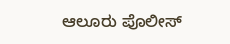ಆಲೂರು ಪೊಲೀಸ್‌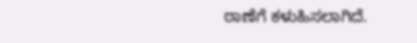ಠಾಣೆಗೆ ಕಳುಹಿಸಲಾಗಿದೆ.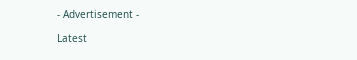- Advertisement -

Latest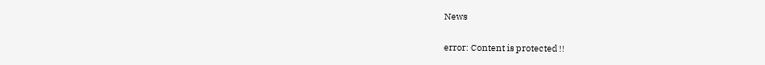News

error: Content is protected !!